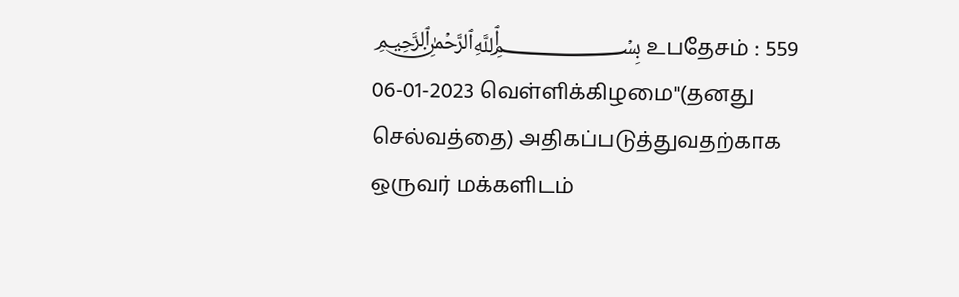﷽ உபதேசம் : 559
06-01-2023 வெள்ளிக்கிழமை"(தனது செல்வத்தை) அதிகப்படுத்துவதற்காக ஒருவர் மக்களிடம்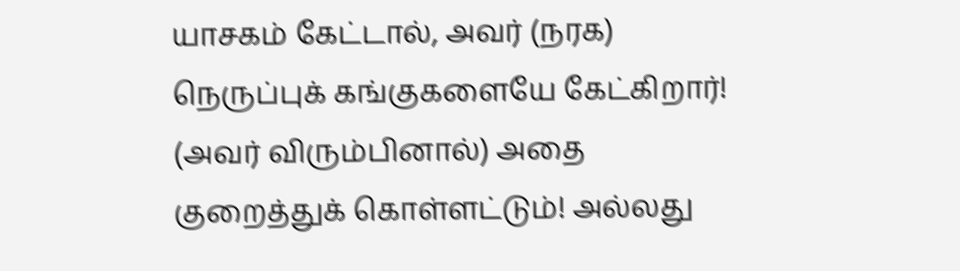யாசகம் கேட்டால், அவர் (நரக) நெருப்புக் கங்குகளையே கேட்கிறார்! (அவர் விரும்பினால்) அதை குறைத்துக் கொள்ளட்டும்! அல்லது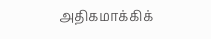அதிகமாக்கிக்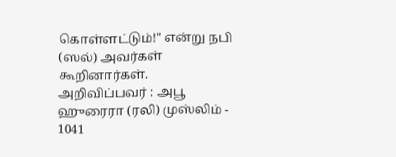கொள்ளட்டும்!" என்று நபி (ஸல்) அவர்கள் கூறினார்கள்.
அறிவிப்பவர் : அபூ ஹுரைரா (ரலி) முஸ்லிம் - 1041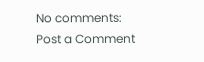No comments:
Post a Comment